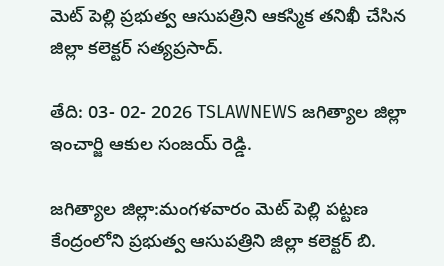మెట్ పెల్లి ప్రభుత్వ ఆసుపత్రిని ఆకస్మిక తనిఖీ చేసిన జిల్లా కలెక్టర్ సత్యప్రసాద్.

తేది: 03- 02- 2026 TSLAWNEWS జగిత్యాల జిల్లా ఇంచార్జి ఆకుల సంజయ్ రెడ్డి.

జగిత్యాల జిల్లా:మంగళవారం మెట్ పెల్లి పట్టణ కేంద్రంలోని ప్రభుత్వ ఆసుపత్రిని జిల్లా కలెక్టర్ బి.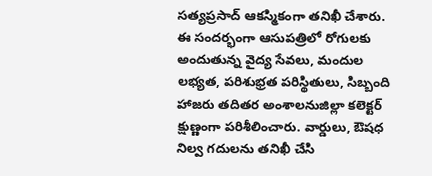సత్యప్రసాద్ ఆకస్మికంగా తనిఖీ చేశారు.
ఈ సందర్భంగా ఆసుపత్రిలో రోగులకు అందుతున్న వైద్య సేవలు, మందుల లభ్యత, పరిశుభ్రత పరిస్థితులు, సిబ్బంది హాజరు తదితర అంశాలనుజిల్లా కలెక్టర్ క్షుణ్ణంగా పరిశీలించారు. వార్డులు, ఔషధ నిల్వ గదులను తనిఖీ చేసి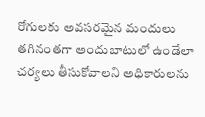రోగులకు అవసరమైన మందులు తగినంతగా అందుబాటులో ఉండేలా చర్యలు తీసుకోవాలని అధికారులను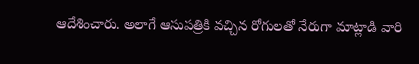ఆదేశించారు. అలాగే ఆసుపత్రికి వచ్చిన రోగులతో నేరుగా మాట్లాడి వారి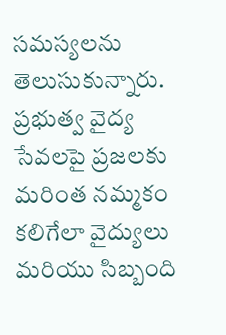సమస్యలను తెలుసుకున్నారు. ప్రభుత్వ వైద్య సేవలపై ప్రజలకు మరింత నమ్మకం కలిగేలా వైద్యులు మరియు సిబ్బంది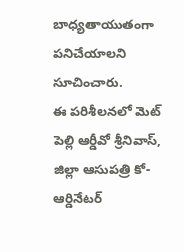బాధ్యతాయుతంగా పనిచేయాలని సూచించారు.
ఈ పరిశీలనలో మెట్ పెల్లి ఆర్డీవో శ్రీనివాస్, జిల్లా ఆసుపత్రి కో- ఆర్డినేటర్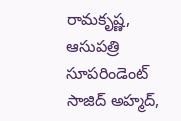రామకృష్ణ, ఆసుపత్రి సూపరిండెంట్ సాజిద్ అహ్మద్,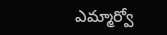ఎమ్మార్వో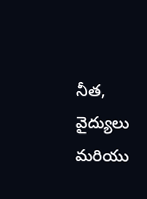నీత, వైద్యులు మరియు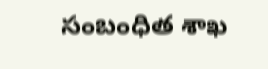సంబంధిత శాఖ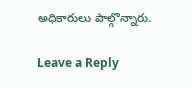అధికారులు పాల్గొన్నారు.

Leave a Reply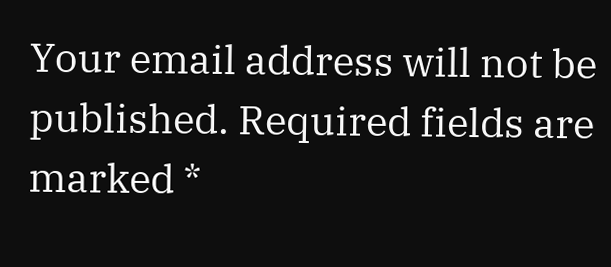Your email address will not be published. Required fields are marked *